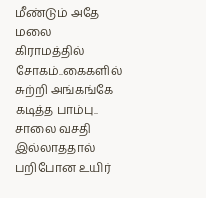மீண்டும் அதே மலை கிராமத்தில் சோகம்..கைகளில் சுற்றி அங்கங்கே கடித்த பாம்பு.. சாலை வசதி இல்லாததால் பறிபோன உயிர்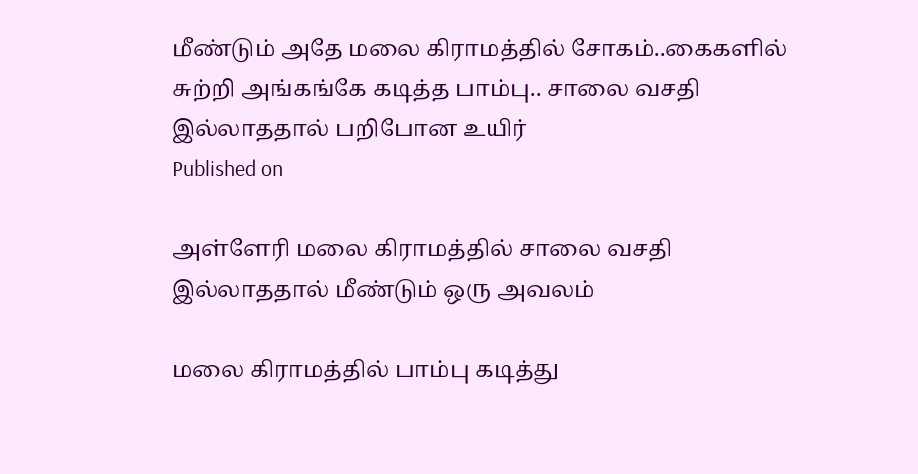மீண்டும் அதே மலை கிராமத்தில் சோகம்..கைகளில் சுற்றி அங்கங்கே கடித்த பாம்பு.. சாலை வசதி இல்லாததால் பறிபோன உயிர்
Published on

அள்ளேரி மலை கிராமத்தில் சாலை வசதி இல்லாததால் மீண்டும் ஒரு அவலம்

மலை கிராமத்தில் பாம்பு கடித்து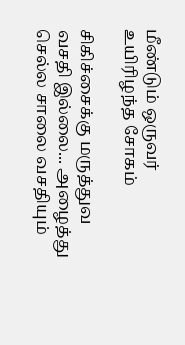மீண்டும் ஒருவர் உயிரிழந்த சோகம்

சிகிச்சைக்கு மருத்துவ வசதி இல்லை... அழைத்து செல்ல சாலை வசதியும்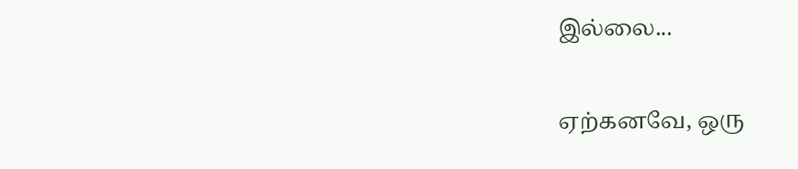இல்லை...

ஏற்கனவே, ஒரு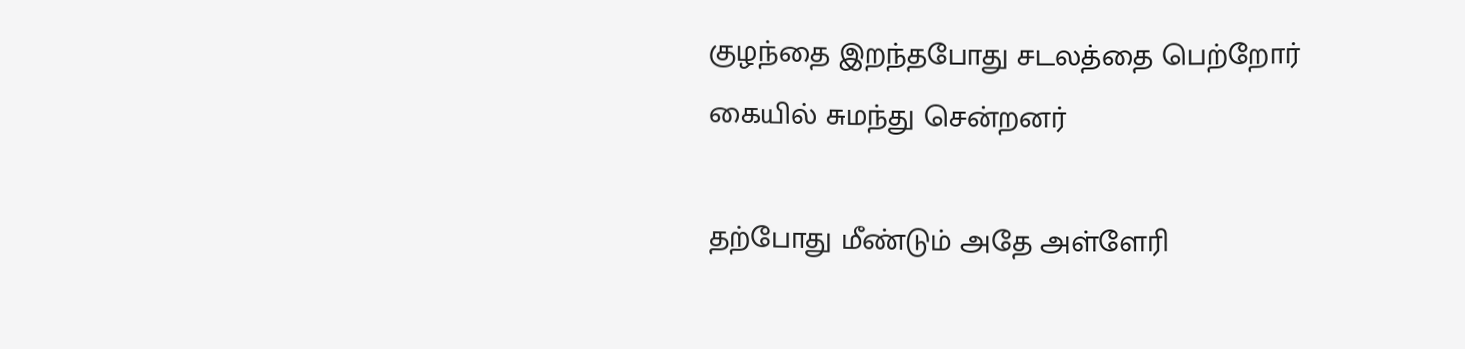குழந்தை இறந்தபோது சடலத்தை பெற்றோர் கையில் சுமந்து சென்றனர்

தற்போது மீண்டும் அதே அள்ளேரி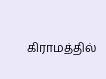கிராமத்தில்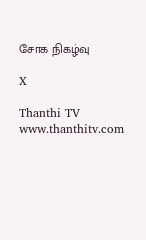சோக நிகழ்வு

X

Thanthi TV
www.thanthitv.com